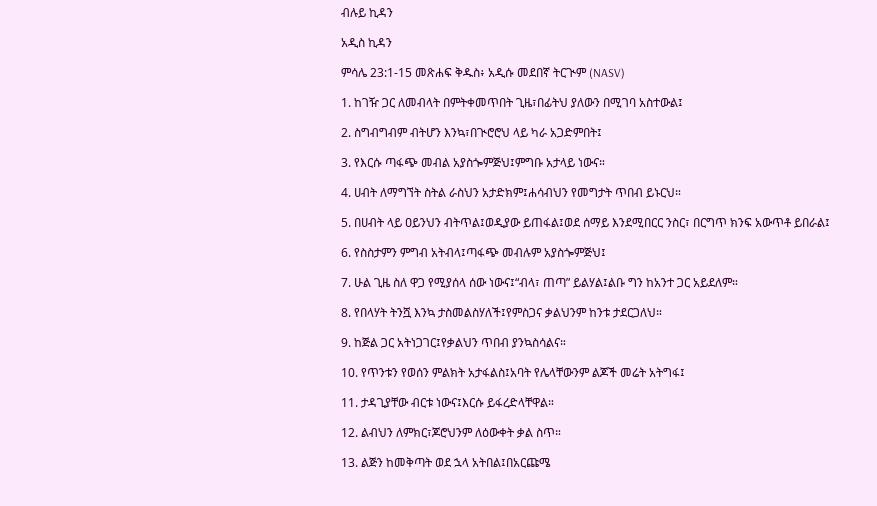ብሉይ ኪዳን

አዲስ ኪዳን

ምሳሌ 23:1-15 መጽሐፍ ቅዱስ፥ አዲሱ መደበኛ ትርጒም (NASV)

1. ከገዥ ጋር ለመብላት በምትቀመጥበት ጊዜ፣በፊትህ ያለውን በሚገባ አስተውል፤

2. ስግብግብም ብትሆን እንኳ፣በጒሮሮህ ላይ ካራ አጋድምበት፤

3. የእርሱ ጣፋጭ መብል አያስጐምጅህ፤ምግቡ አታላይ ነውና።

4. ሀብት ለማግኘት ስትል ራስህን አታድክም፤ሐሳብህን የመግታት ጥበብ ይኑርህ።

5. በሀብት ላይ ዐይንህን ብትጥል፤ወዲያው ይጠፋል፤ወደ ሰማይ እንደሚበርር ንስር፣ በርግጥ ክንፍ አውጥቶ ይበራል፤

6. የስስታምን ምግብ አትብላ፤ጣፋጭ መብሉም አያስጐምጅህ፤

7. ሁል ጊዜ ስለ ዋጋ የሚያሰላ ሰው ነውና፤“ብላ፣ ጠጣ” ይልሃል፤ልቡ ግን ከአንተ ጋር አይደለም።

8. የበላሃት ትንሿ እንኳ ታስመልስሃለች፤የምስጋና ቃልህንም ከንቱ ታደርጋለህ።

9. ከጅል ጋር አትነጋገር፤የቃልህን ጥበብ ያንኳስሳልና።

10. የጥንቱን የወሰን ምልክት አታፋልስ፤አባት የሌላቸውንም ልጆች መሬት አትግፋ፤

11. ታዳጊያቸው ብርቱ ነውና፤እርሱ ይፋረድላቸዋል።

12. ልብህን ለምክር፣ጆሮህንም ለዕውቀት ቃል ስጥ።

13. ልጅን ከመቅጣት ወደ ኋላ አትበል፤በአርጩሜ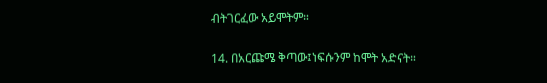ብትገርፈው አይሞትም።

14. በአርጩሜ ቅጣው፤ነፍሱንም ከሞት አድናት።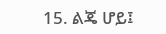15. ልጄ ሆይ፤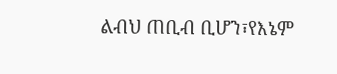ልብህ ጠቢብ ቢሆን፣የእኔም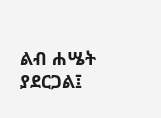ልብ ሐሤት ያደርጋል፤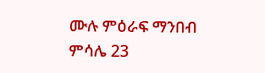ሙሉ ምዕራፍ ማንበብ ምሳሌ 23